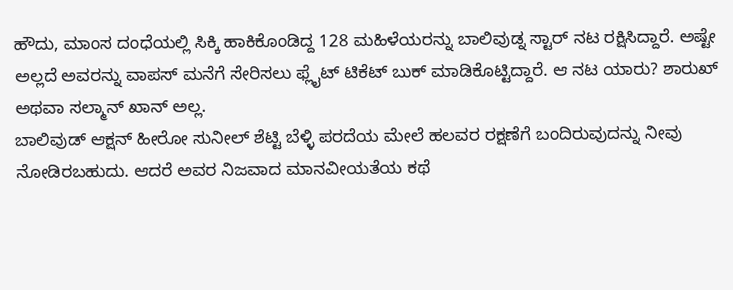ಹೌದು, ಮಾಂಸ ದಂಧೆಯಲ್ಲಿ ಸಿಕ್ಕಿ ಹಾಕಿಕೊಂಡಿದ್ದ 128 ಮಹಿಳೆಯರನ್ನು ಬಾಲಿವುಡ್ನ ಸ್ಟಾರ್ ನಟ ರಕ್ಷಿಸಿದ್ದಾರೆ. ಅಷ್ಟೇ ಅಲ್ಲದೆ ಅವರನ್ನು ವಾಪಸ್ ಮನೆಗೆ ಸೇರಿಸಲು ಫ್ಲೈಟ್ ಟಿಕೆಟ್ ಬುಕ್ ಮಾಡಿಕೊಟ್ಟಿದ್ದಾರೆ. ಆ ನಟ ಯಾರು? ಶಾರುಖ್ ಅಥವಾ ಸಲ್ಮಾನ್ ಖಾನ್ ಅಲ್ಲ.
ಬಾಲಿವುಡ್ ಆಕ್ಷನ್ ಹೀರೋ ಸುನೀಲ್ ಶೆಟ್ಟಿ ಬೆಳ್ಳಿ ಪರದೆಯ ಮೇಲೆ ಹಲವರ ರಕ್ಷಣೆಗೆ ಬಂದಿರುವುದನ್ನು ನೀವು ನೋಡಿರಬಹುದು. ಆದರೆ ಅವರ ನಿಜವಾದ ಮಾನವೀಯತೆಯ ಕಥೆ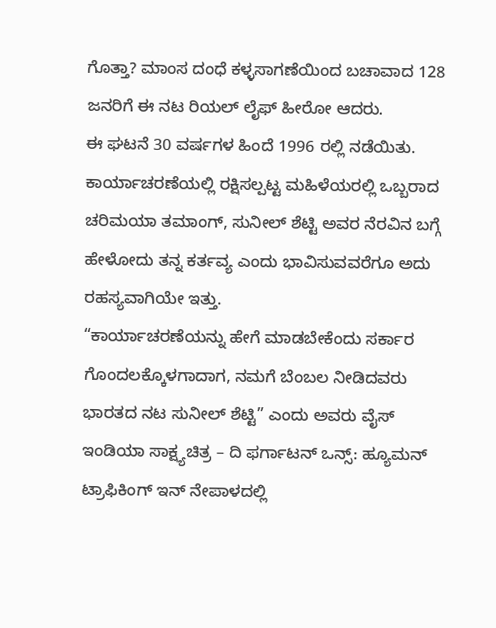ಗೊತ್ತಾ? ಮಾಂಸ ದಂಧೆ ಕಳ್ಳಸಾಗಣೆಯಿಂದ ಬಚಾವಾದ 128 ಜನರಿಗೆ ಈ ನಟ ರಿಯಲ್ ಲೈಫ್ ಹೀರೋ ಆದರು.
ಈ ಘಟನೆ 30 ವರ್ಷಗಳ ಹಿಂದೆ 1996 ರಲ್ಲಿ ನಡೆಯಿತು. ಕಾರ್ಯಾಚರಣೆಯಲ್ಲಿ ರಕ್ಷಿಸಲ್ಪಟ್ಟ ಮಹಿಳೆಯರಲ್ಲಿ ಒಬ್ಬರಾದ ಚರಿಮಯಾ ತಮಾಂಗ್, ಸುನೀಲ್ ಶೆಟ್ಟಿ ಅವರ ನೆರವಿನ ಬಗ್ಗೆ ಹೇಳೋದು ತನ್ನ ಕರ್ತವ್ಯ ಎಂದು ಭಾವಿಸುವವರೆಗೂ ಅದು ರಹಸ್ಯವಾಗಿಯೇ ಇತ್ತು.
“ಕಾರ್ಯಾಚರಣೆಯನ್ನು ಹೇಗೆ ಮಾಡಬೇಕೆಂದು ಸರ್ಕಾರ ಗೊಂದಲಕ್ಕೊಳಗಾದಾಗ, ನಮಗೆ ಬೆಂಬಲ ನೀಡಿದವರು ಭಾರತದ ನಟ ಸುನೀಲ್ ಶೆಟ್ಟಿ” ಎಂದು ಅವರು ವೈಸ್ ಇಂಡಿಯಾ ಸಾಕ್ಷ್ಯಚಿತ್ರ – ದಿ ಫರ್ಗಾಟನ್ ಒನ್ಸ್: ಹ್ಯೂಮನ್ ಟ್ರಾಫಿಕಿಂಗ್ ಇನ್ ನೇಪಾಳದಲ್ಲಿ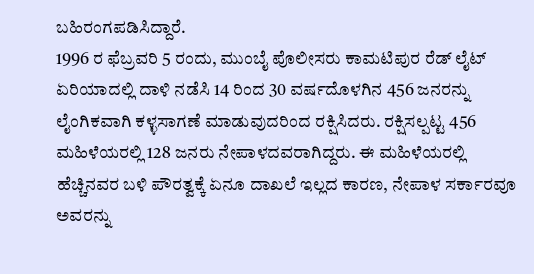ಬಹಿರಂಗಪಡಿಸಿದ್ದಾರೆ.
1996 ರ ಫೆಬ್ರವರಿ 5 ರಂದು, ಮುಂಬೈ ಪೊಲೀಸರು ಕಾಮಟಿಪುರ ರೆಡ್ ಲೈಟ್ ಏರಿಯಾದಲ್ಲಿ ದಾಳಿ ನಡೆಸಿ 14 ರಿಂದ 30 ವರ್ಷದೊಳಗಿನ 456 ಜನರನ್ನು ಲೈಂಗಿಕವಾಗಿ ಕಳ್ಳಸಾಗಣೆ ಮಾಡುವುದರಿಂದ ರಕ್ಷಿಸಿದರು. ರಕ್ಷಿಸಲ್ಪಟ್ಟ 456 ಮಹಿಳೆಯರಲ್ಲಿ 128 ಜನರು ನೇಪಾಳದವರಾಗಿದ್ದರು. ಈ ಮಹಿಳೆಯರಲ್ಲಿ ಹೆಚ್ಚಿನವರ ಬಳಿ ಪೌರತ್ವಕ್ಕೆ ಏನೂ ದಾಖಲೆ ಇಲ್ಲದ ಕಾರಣ, ನೇಪಾಳ ಸರ್ಕಾರವೂ ಅವರನ್ನು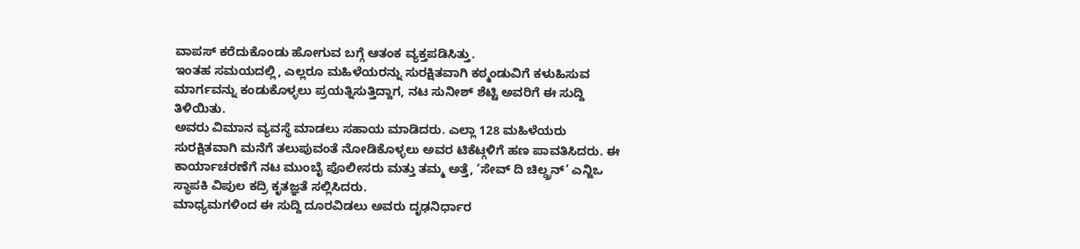ವಾಪಸ್ ಕರೆದುಕೊಂಡು ಹೋಗುವ ಬಗ್ಗೆ ಆತಂಕ ವ್ಯಕ್ತಪಡಿಸಿತ್ತು.
ಇಂತಹ ಸಮಯದಲ್ಲಿ, ಎಲ್ಲರೂ ಮಹಿಳೆಯರನ್ನು ಸುರಕ್ಷಿತವಾಗಿ ಕಠ್ಮಂಡುವಿಗೆ ಕಳುಹಿಸುವ ಮಾರ್ಗವನ್ನು ಕಂಡುಕೊಳ್ಳಲು ಪ್ರಯತ್ನಿಸುತ್ತಿದ್ದಾಗ, ನಟ ಸುನೀಶ್ ಶೆಟ್ಟಿ ಅವರಿಗೆ ಈ ಸುದ್ದಿ ತಿಳಿಯಿತು.
ಅವರು ವಿಮಾನ ವ್ಯವಸ್ಥೆ ಮಾಡಲು ಸಹಾಯ ಮಾಡಿದರು. ಎಲ್ಲಾ 128 ಮಹಿಳೆಯರು ಸುರಕ್ಷಿತವಾಗಿ ಮನೆಗೆ ತಲುಪುವಂತೆ ನೋಡಿಕೊಳ್ಳಲು ಅವರ ಟಿಕೆಟ್ಗಳಿಗೆ ಹಣ ಪಾವತಿಸಿದರು. ಈ ಕಾರ್ಯಾಚರಣೆಗೆ ನಟ ಮುಂಬೈ ಪೊಲೀಸರು ಮತ್ತು ತಮ್ಮ ಅತ್ತೆ, ‘ಸೇವ್ ದಿ ಚಿಲ್ಡ್ರನ್’ ಎನ್ಜಿಒ ಸ್ಥಾಪಕಿ ವಿಪುಲ ಕದ್ರಿ ಕೃತಜ್ಞತೆ ಸಲ್ಲಿಸಿದರು.
ಮಾಧ್ಯಮಗಳಿಂದ ಈ ಸುದ್ದಿ ದೂರವಿಡಲು ಅವರು ದೃಢನಿರ್ಧಾರ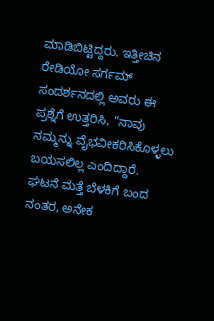ಮಾಡಿಬಿಟ್ಟಿದ್ದರು. ಇತ್ತೀಚಿನ ರೇಡಿಯೋ ಸರ್ಗಮ್ ಸಂದರ್ಶನದಲ್ಲಿ ಅವರು ಈ ಪ್ರಶ್ನೆಗೆ ಉತ್ತರಿಸಿ, “ನಾವು ನಮ್ಮನ್ನು ವೈಭವೀಕರಿಸಿಕೊಳ್ಳಲು ಬಯಸಲಿಲ್ಲ ಎಂದಿದ್ದಾರೆ.
ಘಟನೆ ಮತ್ತೆ ಬೆಳಕಿಗೆ ಬಂದ ನಂತರ, ಅನೇಕ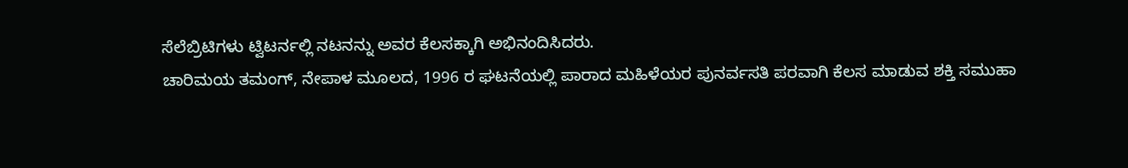ಸೆಲೆಬ್ರಿಟಿಗಳು ಟ್ವಿಟರ್ನಲ್ಲಿ ನಟನನ್ನು ಅವರ ಕೆಲಸಕ್ಕಾಗಿ ಅಭಿನಂದಿಸಿದರು.
ಚಾರಿಮಯ ತಮಂಗ್, ನೇಪಾಳ ಮೂಲದ, 1996 ರ ಘಟನೆಯಲ್ಲಿ ಪಾರಾದ ಮಹಿಳೆಯರ ಪುನರ್ವಸತಿ ಪರವಾಗಿ ಕೆಲಸ ಮಾಡುವ ಶಕ್ತಿ ಸಮುಹಾ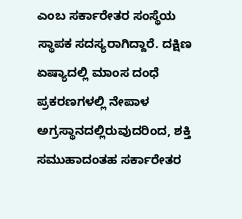ಎಂಬ ಸರ್ಕಾರೇತರ ಸಂಸ್ಥೆಯ ಸ್ಥಾಪಕ ಸದಸ್ಯರಾಗಿದ್ದಾರೆ. ದಕ್ಷಿಣ ಏಷ್ಯಾದಲ್ಲಿ ಮಾಂಸ ದಂಧೆ ಪ್ರಕರಣಗಳಲ್ಲಿ ನೇಪಾಳ ಅಗ್ರಸ್ಥಾನದಲ್ಲಿರುವುದರಿಂದ, ಶಕ್ತಿ ಸಮುಹಾದಂತಹ ಸರ್ಕಾರೇತರ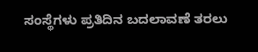ಸಂಸ್ಥೆಗಳು ಪ್ರತಿದಿನ ಬದಲಾವಣೆ ತರಲು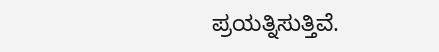ಪ್ರಯತ್ನಿಸುತ್ತಿವೆ.